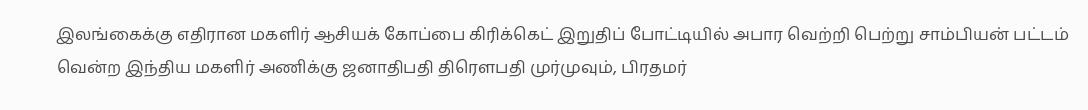இலங்கைக்கு எதிரான மகளிர் ஆசியக் கோப்பை கிரிக்கெட் இறுதிப் போட்டியில் அபார வெற்றி பெற்று சாம்பியன் பட்டம் வென்ற இந்திய மகளிர் அணிக்கு ஜனாதிபதி திரௌபதி முர்முவும், பிரதமர்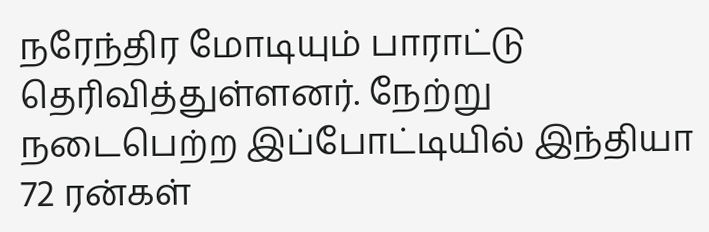நரேந்திர மோடியும் பாராட்டு தெரிவித்துள்ளனர். நேற்று நடைபெற்ற இப்போட்டியில் இந்தியா 72 ரன்கள்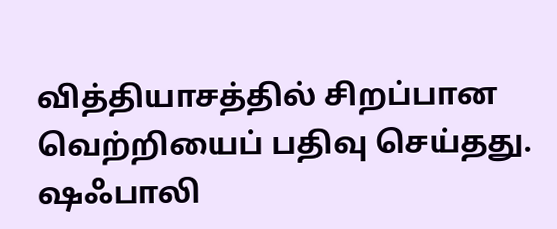வித்தியாசத்தில் சிறப்பான வெற்றியைப் பதிவு செய்தது. ஷஃபாலி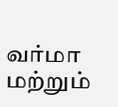வர்மா மற்றும்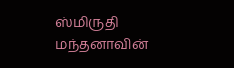ஸ்மிருதி மந்தனாவின்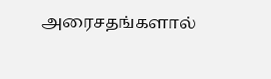அரைசதங்களால்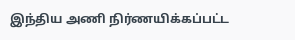இந்திய அணி நிர்ணயிக்கப்பட்ட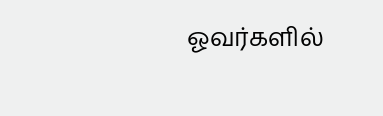ஓவர்களில்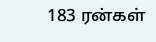183 ரன்கள்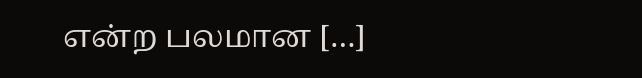என்ற பலமான […]